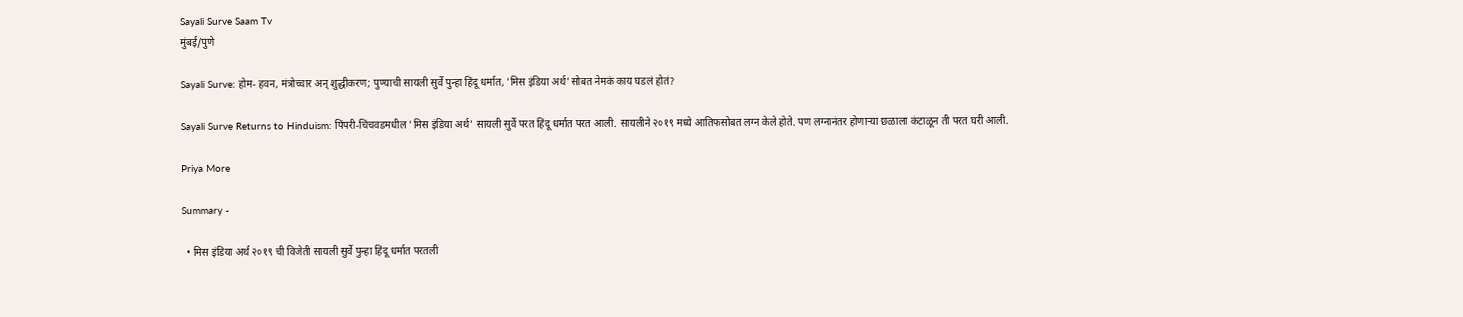Sayali Surve Saam Tv
मुंबई/पुणे

Sayali Surve: होम- हवन, मंत्रोच्चार अन् शुद्धीकरण; पुण्याची सायली सुर्वे पुन्हा हिंदू धर्मात, 'मिस इंडिया अर्थ'सोबत नेमकं काय घडलं होतं?

Sayali Surve Returns to Hinduism: पिंपरी-चिंचवडमधील 'मिस इंडिया अर्थ' सायली सुर्वे परत हिंदू धर्मात परत आली. सायलीने २०१९ मध्ये आतिफसोबत लग्न केले होते. पण लग्नानंतर होणाऱ्या छळाला कंटाळून ती परत घरी आली.

Priya More

Summary -

  • मिस इंडिया अर्थ २०१९ ची विजेती सायली सुर्वे पुन्हा हिंदू धर्मात परतली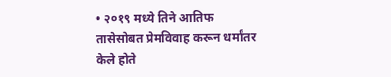• २०१९ मध्ये तिने आतिफ तासेसोबत प्रेमविवाह करून धर्मांतर केले होते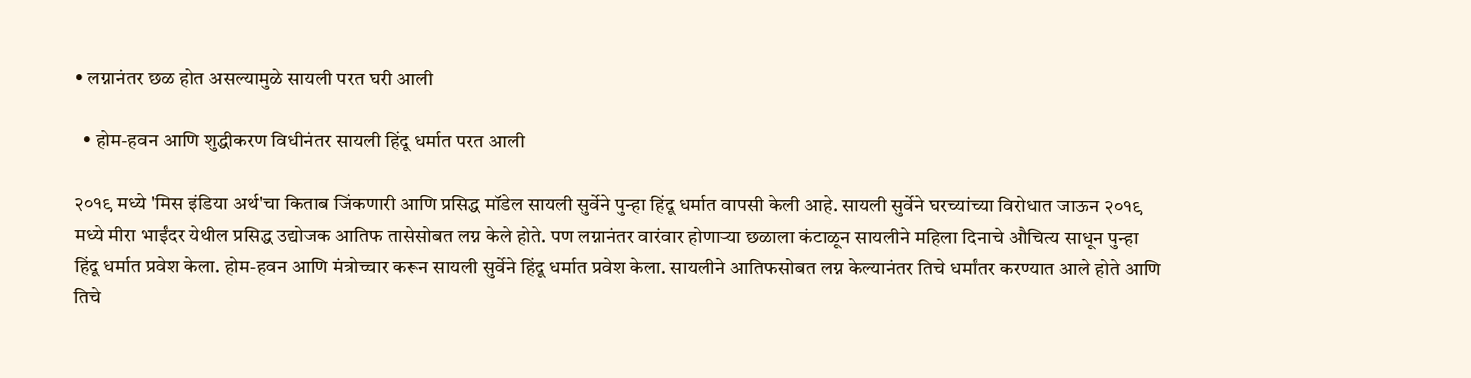• लग्नानंतर छळ होत असल्यामुळे सायली परत घरी आली

  • होम-हवन आणि शुद्धीकरण विधीनंतर सायली हिंदू धर्मात परत आली

२०१९ मध्ये 'मिस इंडिया अर्थ'चा किताब जिंकणारी आणि प्रसिद्ध मॉडेल सायली सुर्वेने पुन्हा हिंदू धर्मात वापसी केली आहे. सायली सुर्वेने घरच्यांच्या विरोधात जाऊन २०१९ मध्ये मीरा भाईंदर येथील प्रसिद्ध उद्योजक आतिफ तासेसोबत लग्न केले होते. पण लग्नानंतर वारंवार होणाऱ्या छळाला कंटाळून सायलीने महिला दिनाचे औचित्य साधून पुन्हा हिंदू धर्मात प्रवेश केला. होम-हवन आणि मंत्रोच्चार करून सायली सुर्वेने हिंदू धर्मात प्रवेश केला. सायलीने आतिफसोबत लग्न केल्यानंतर तिचे धर्मांतर करण्यात आले होते आणि तिचे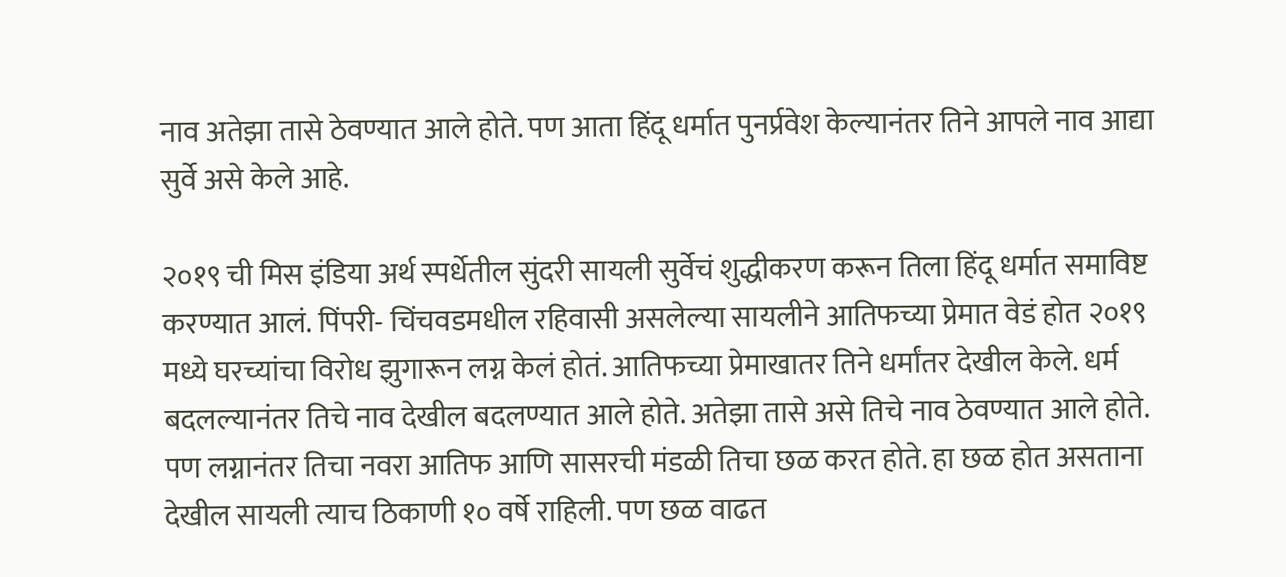नाव अतेझा तासे ठेवण्यात आले होते. पण आता हिंदू धर्मात पुनर्प्रवेश केल्यानंतर तिने आपले नाव आद्या सुर्वे असे केले आहे.

२०१९ ची मिस इंडिया अर्थ स्पर्धेतील सुंदरी सायली सुर्वेचं शुद्धीकरण करून तिला हिंदू धर्मात समाविष्ट करण्यात आलं. पिंपरी- चिंचवडमधील रहिवासी असलेल्या सायलीने आतिफच्या प्रेमात वेडं होत २०१९ मध्ये घरच्यांचा विरोध झुगारून लग्न केलं होतं. आतिफच्या प्रेमाखातर तिने धर्मांतर देखील केले. धर्म बदलल्यानंतर तिचे नाव देखील बदलण्यात आले होते. अतेझा तासे असे तिचे नाव ठेवण्यात आले होते. पण लग्नानंतर तिचा नवरा आतिफ आणि सासरची मंडळी तिचा छळ करत होते. हा छळ होत असताना देखील सायली त्याच ठिकाणी १० वर्षे राहिली. पण छळ वाढत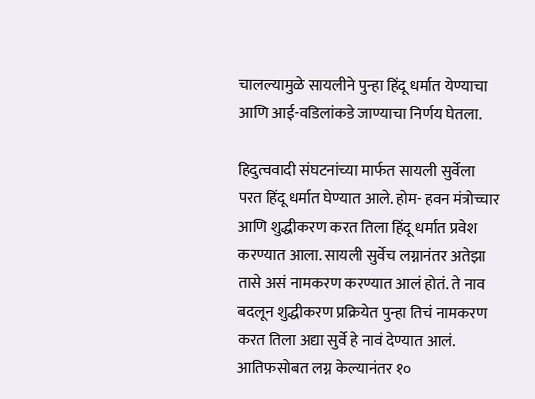चालल्यामुळे सायलीने पुन्हा हिंदू धर्मात येण्याचा आणि आई-वडिलांकडे जाण्याचा निर्णय घेतला.

हिदुत्ववादी संघटनांच्या मार्फत सायली सुर्वेला परत हिंदू धर्मात घेण्यात आले. होम- हवन मंत्रोच्चार आणि शुद्धीकरण करत तिला हिंदू धर्मात प्रवेश करण्यात आला. सायली सुर्वेच लग्नानंतर अतेझा तासे असं नामकरण करण्यात आलं होतं. ते नाव बदलून शुद्धीकरण प्रक्रियेत पुन्हा तिचं नामकरण करत तिला अद्या सुर्वे हे नावं देण्यात आलं. आतिफसोबत लग्न केल्यानंतर १०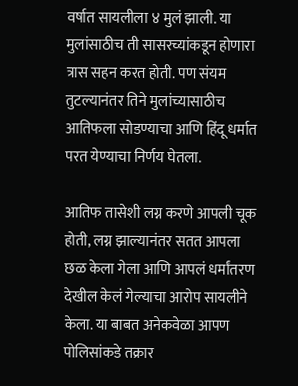वर्षात सायलीला ४ मुलं झाली. या मुलांसाठीच ती सासरच्यांकडून होणारा त्रास सहन करत होती. पण संयम तुटल्यानंतर तिने मुलांच्यासाठीच आतिफला सोडण्याचा आणि हिंदू धर्मात परत येण्याचा निर्णय घेतला.

आतिफ तासेशी लग्न करणे आपली चूक होती, लग्न झाल्यानंतर सतत आपला छळ केला गेला आणि आपलं धर्मांतरण देखील केलं गेल्याचा आरोप सायलीने केला. या बाबत अनेकवेळा आपण पोलिसांकडे तक्रार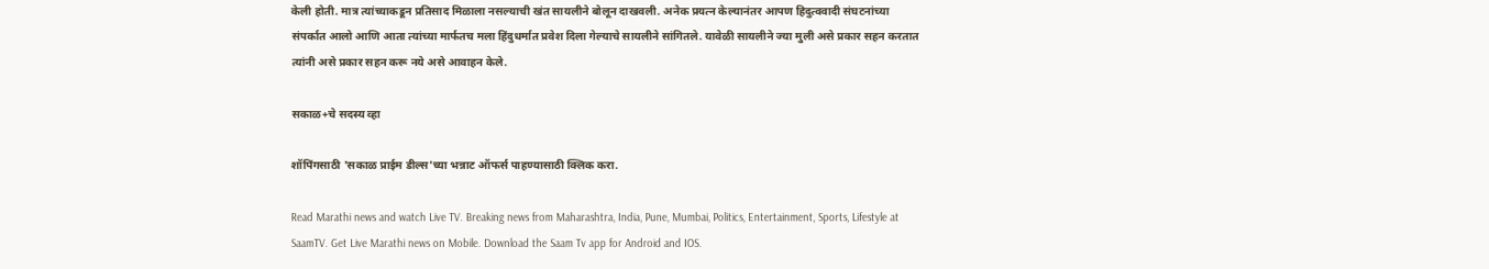केली होती. मात्र त्यांच्याकडून प्रतिसाद मिळाला नसल्याची खंत सायलीने बोलून दाखवली. अनेक प्रयत्न केल्यानंतर आपण हिदुत्ववादी संघटनांच्या संपर्कात आलो आणि आता त्यांच्या मार्फतच मला हिंदुधर्मात प्रवेश दिला गेल्याचे सायलीने सांगितले. यावेळी सायलीने ज्या मुली असे प्रकार सहन करतात त्यांनी असे प्रकार सहन करू नये असे आवाहन केले.

सकाळ+चे सदस्य व्हा

शॉपिंगसाठी 'सकाळ प्राईम डील्स'च्या भन्नाट ऑफर्स पाहण्यासाठी क्लिक करा.

Read Marathi news and watch Live TV. Breaking news from Maharashtra, India, Pune, Mumbai, Politics, Entertainment, Sports, Lifestyle at SaamTV. Get Live Marathi news on Mobile. Download the Saam Tv app for Android and IOS.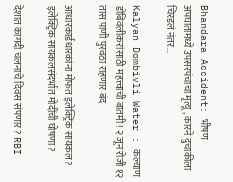Bhandara Accident: भीषण अपघातामध्ये उपसरपंचाचा मृत्यू, कारने दुचाकीला चिरडलं नंतर...

Kalyan Dombivli Water : कल्याण डोंबिवलीकरांसाठी महत्त्वाची बातमी! २ जून रोजी १२ तास पाणी पुरवठा राहणार बंद

आधारकार्डधारकांना मोफत इलेक्ट्रिक सायकल? इलेक्ट्रिक सायकलसंदर्भात मोदींची घोषणा?

देशात कागदी चलनाचे दिवस संपणार? RBI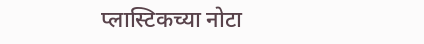प्लास्टिकच्या नोटा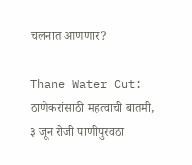चलनात आणणार?

Thane Water Cut: ठाणेकरांसाठी महत्वाची बातमी, ३ जून रोजी पाणीपुरवठा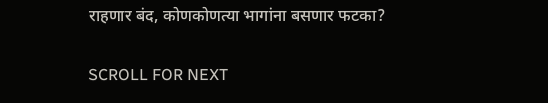राहणार बंद, कोणकोणत्या भागांना बसणार फटका?

SCROLL FOR NEXT